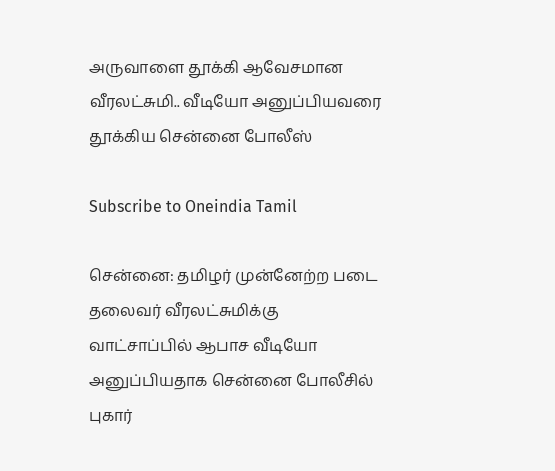அருவாளை தூக்கி ஆவேசமான வீரலட்சுமி.. வீடியோ அனுப்பியவரை தூக்கிய சென்னை போலீஸ்

Subscribe to Oneindia Tamil

சென்னை: தமிழர் முன்னேற்ற படை தலைவர் வீரலட்சுமிக்கு வாட்சாப்பில் ஆபாச வீடியோ அனுப்பியதாக சென்னை போலீசில் புகார்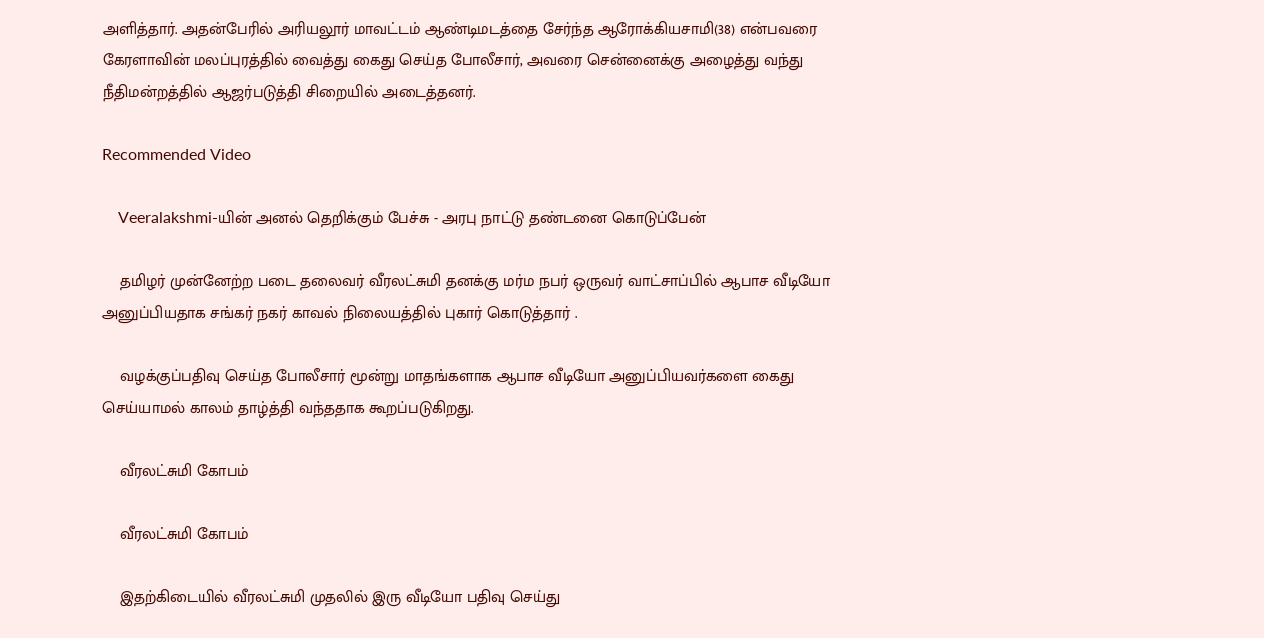அளித்தார். அதன்பேரில் அரியலூர் மாவட்டம் ஆண்டிமடத்தை சேர்ந்த ஆரோக்கியசாமி(38) என்பவரை கேரளாவின் மலப்புரத்தில் வைத்து கைது செய்த போலீசார், அவரை சென்னைக்கு அழைத்து வந்து நீதிமன்றத்தில் ஆஜர்படுத்தி சிறையில் அடைத்தனர்.

Recommended Video

    Veeralakshmi-யின் அனல் தெறிக்கும் பேச்சு - அரபு நாட்டு தண்டனை கொடுப்பேன்

    தமிழர் முன்னேற்ற படை தலைவர் வீரலட்சுமி தனக்கு மர்ம நபர் ஒருவர் வாட்சாப்பில் ஆபாச வீடியோ அனுப்பியதாக சங்கர் நகர் காவல் நிலையத்தில் புகார் கொடுத்தார் .

    வழக்குப்பதிவு செய்த போலீசார் மூன்று மாதங்களாக ஆபாச வீடியோ அனுப்பியவர்களை கைது செய்யாமல் காலம் தாழ்த்தி வந்ததாக கூறப்படுகிறது.

    வீரலட்சுமி கோபம்

    வீரலட்சுமி கோபம்

    இதற்கிடையில் வீரலட்சுமி முதலில் இரு வீடியோ பதிவு செய்து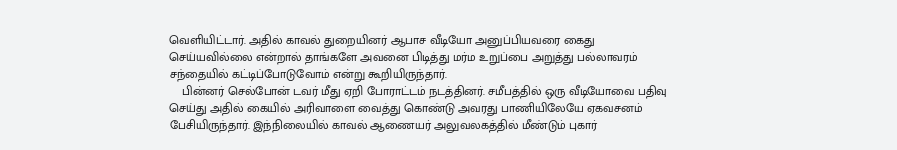வெளியிட்டார். அதில் காவல் துறையினர் ஆபாச வீடியோ அனுப்பியவரை கைது செய்யவில்லை என்றால் தாங்களே அவனை பிடித்து மர்ம உறுப்பை அறுத்து பல்லாவரம் சந்தையில் கட்டிப்போடுவோம் என்று கூறியிருந்தார்.
    பின்னர் செல்போன் டவர் மீது ஏறி போராட்டம் நடத்தினர். சமீபத்தில் ஒரு வீடியோவை பதிவு செய்து அதில் கையில் அரிவாளை வைத்து கொண்டு அவரது பாணியிலேயே ஏகவசனம் பேசியிருந்தார். இந்நிலையில் காவல் ஆணையர் அலுவலகத்தில் மீண்டும் புகார்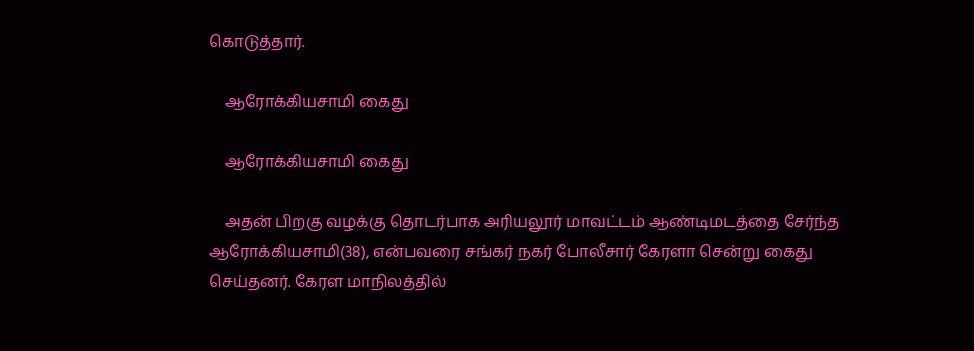கொடுத்தார்.

    ஆரோக்கியசாமி கைது

    ஆரோக்கியசாமி கைது

    அதன் பிறகு வழக்கு தொடர்பாக அரியலூர் மாவட்டம் ஆண்டிமடத்தை சேர்ந்த ஆரோக்கியசாமி(38), என்பவரை சங்கர் நகர் போலீசார் கேரளா சென்று கைது செய்தனர். கேரள மாநிலத்தில்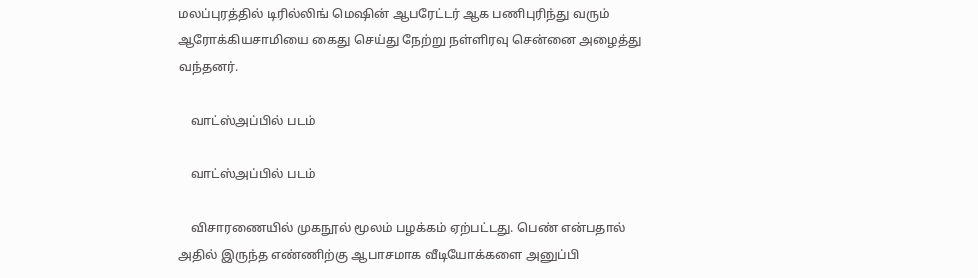மலப்புரத்தில் டிரில்லிங் மெஷின் ஆபரேட்டர் ஆக பணிபுரிந்து வரும் ஆரோக்கியசாமியை கைது செய்து நேற்று நள்ளிரவு சென்னை அழைத்து வந்தனர்.

    வாட்ஸ்அப்பில் படம்

    வாட்ஸ்அப்பில் படம்

    விசாரணையில் முகநூல் மூலம் பழக்கம் ஏற்பட்டது. பெண் என்பதால் அதில் இருந்த எண்ணிற்கு ஆபாசமாக வீடியோக்களை அனுப்பி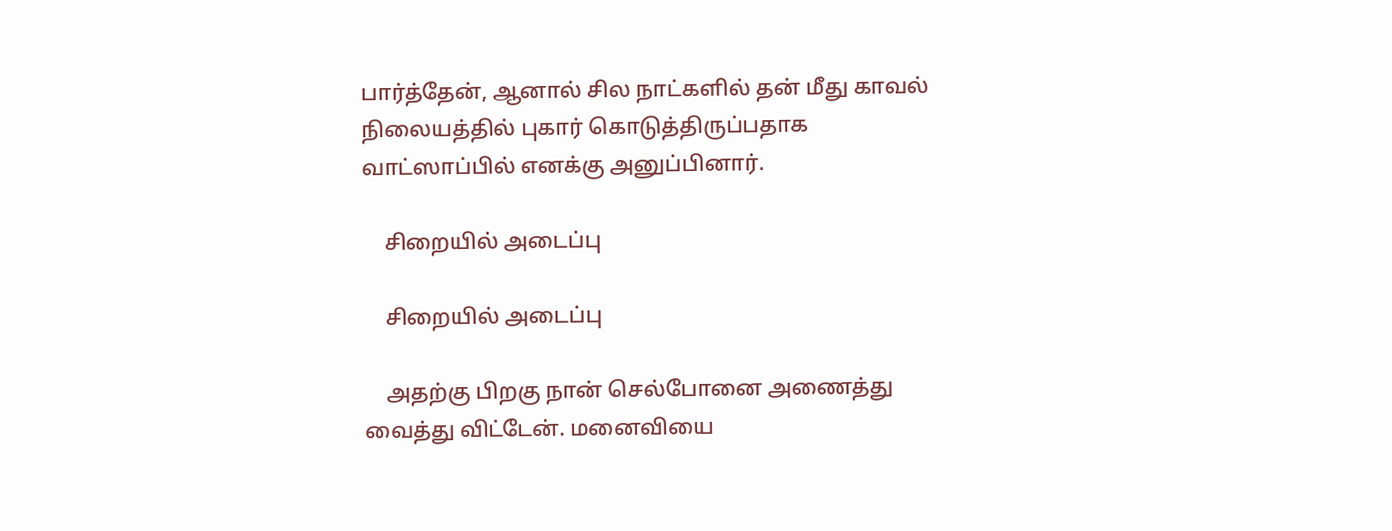பார்த்தேன், ஆனால் சில நாட்களில் தன் மீது காவல் நிலையத்தில் புகார் கொடுத்திருப்பதாக வாட்ஸாப்பில் எனக்கு அனுப்பினார்.

    சிறையில் அடைப்பு

    சிறையில் அடைப்பு

    அதற்கு பிறகு நான் செல்போனை அணைத்து வைத்து விட்டேன். மனைவியை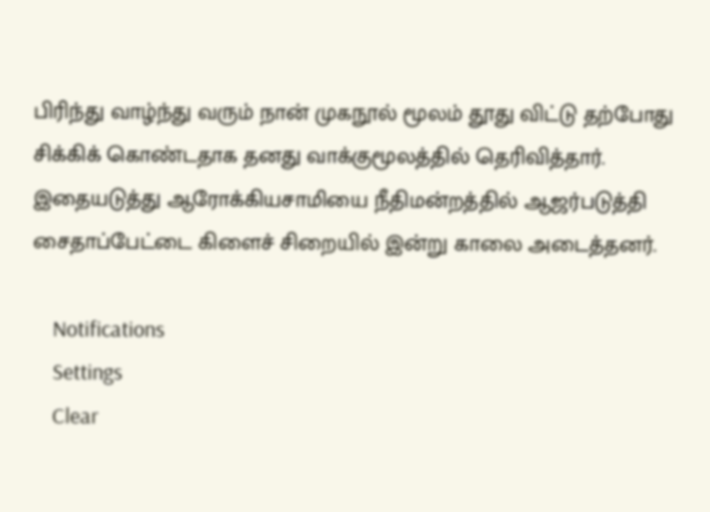பிரிந்து வாழ்ந்து வரும் நான் முகநூல் மூலம் தூது விட்டு தற்போது சிக்கிக் கொண்டதாக தனது வாக்குமூலத்தில் தெரிவித்தார். இதையடுத்து ஆரோக்கியசாமியை நீதிமன்றத்தில் ஆஜர்படுத்தி சைதாப்பேட்டை கிளைச் சிறையில் இன்று காலை அடைத்தனர்.

    Notifications
    Settings
    Clear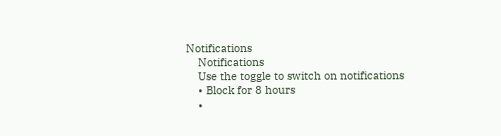Notifications
    Notifications
    Use the toggle to switch on notifications
    • Block for 8 hours
    •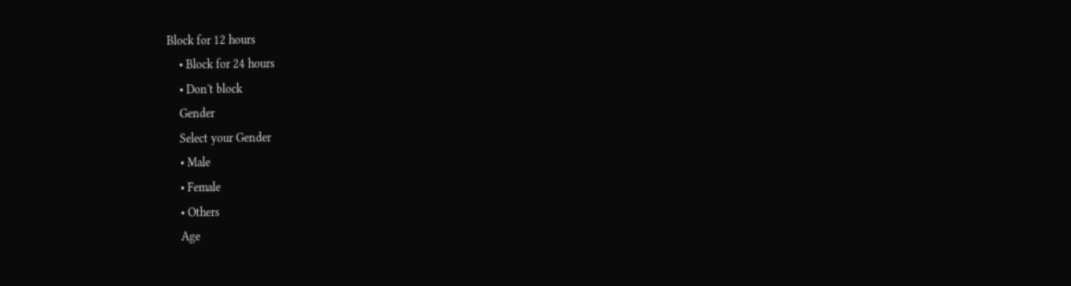Block for 12 hours
    • Block for 24 hours
    • Don't block
    Gender
    Select your Gender
    • Male
    • Female
    • Others
    Age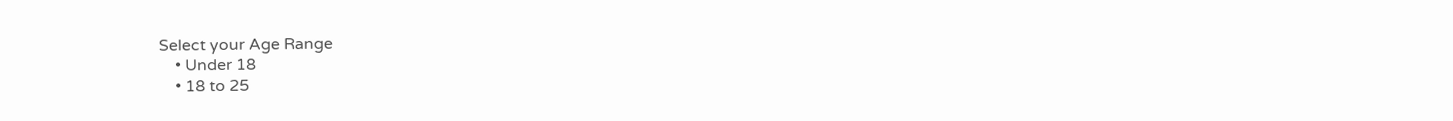Select your Age Range
    • Under 18
    • 18 to 25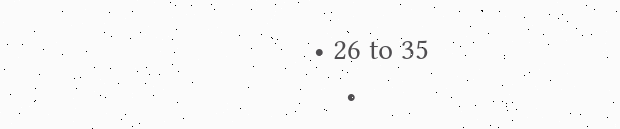• 26 to 35
    •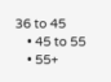36 to 45
    • 45 to 55
    • 55+